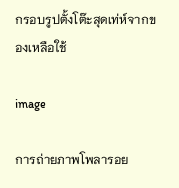กรอบรูปตั้งโต๊ะสุดเท่ห์จากของเหลือใช้

image

การถ่ายภาพโพลารอย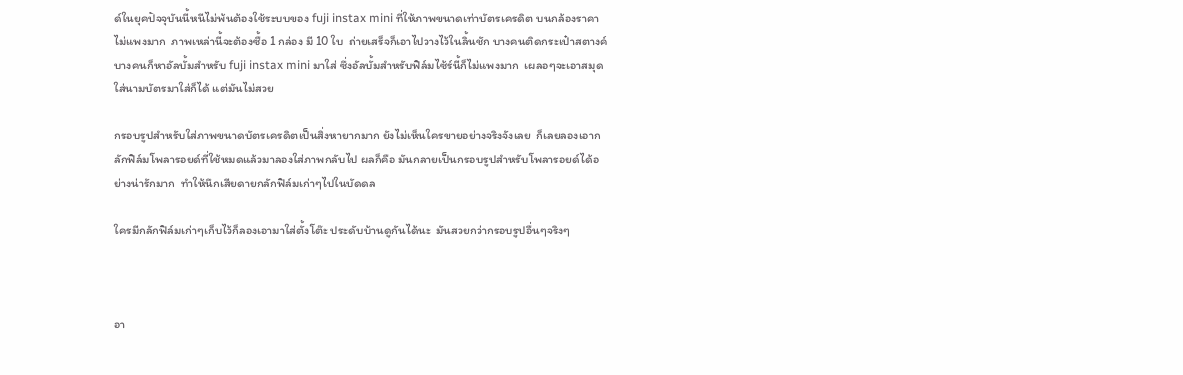ด์ในยุคปัจจุบันนี้หนีไม่พ้นต้องใช้ระบบของ fuji instax mini ที่ให้ภาพขนาดเท่าบัตรเครดิต บนกล้องราคาไม่แพงมาก  ภาพเหล่านี้จะต้องซื้อ 1 กล่อง มี 10 ใบ  ถ่ายเสร็จก็เอาไปวางไว้ในลิ้นชัก บางคนติดกระเป๋าสตางค์  บางคนก็หาอัลบั้มสำหรับ fuji instax mini มาใส่ ซึ่งอัลบั้มสำหรับฟิล์มไซ้ร์นี้ก็ไม่แพงมาก  เผลอๆจะเอาสมุดใส่นามบัตรมาใส่ก็ได้ แต่มันไม่สวย

กรอบรูปสำหรับใส่ภาพขนาดบัตรเครดิตเป็นสิ่งหายากมาก ยังไม่เห็นใครขายอย่างจริงจังเลย  ก็เลยลองเอากลักฟิล์มโพลารอยด์ที่ใช้หมดแล้วมาลองใส่ภาพกลับไป ผลก็คือ มันกลายเป็นกรอบรูปสำหรับโพลารอยด์ได้อย่างน่ารักมาก  ทำให้นึกเสียดายกลักฟิล์มเก่าๆไปในบัดดล

ใครมีกลักฟิล์มเก่าๆเก็บไว้ก็ลองเอามาใส่ตั้งโต๊ะ ประดับบ้านดูกันได้นะ  มันสวยกว่ากรอบรูปอื่นๆจริงๆ



อา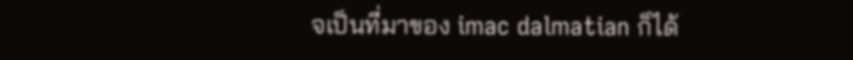จเป็นที่มาของ imac dalmatian ก็ได้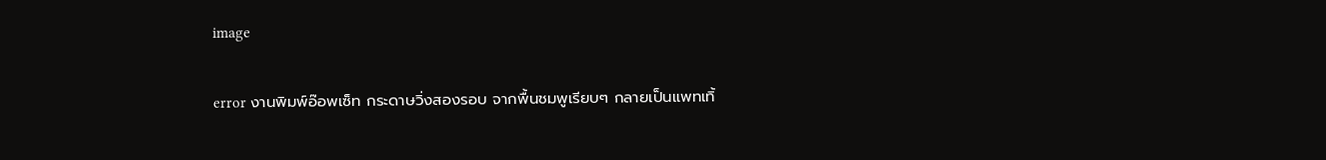image

error งานพิมพ์อ๊อพเซ็ท กระดาษวิ่งสองรอบ จากพื้นชมพูเรียบๆ กลายเป็นแพทเทิ้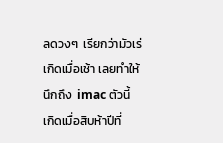ลดวงๆ  เรียกว่ามัวเร่  เกิดเมื่อเช้า เลยทำให้นึกถึง  imac ตัวนี้ เกิดเมื่อสิบห้าปีที่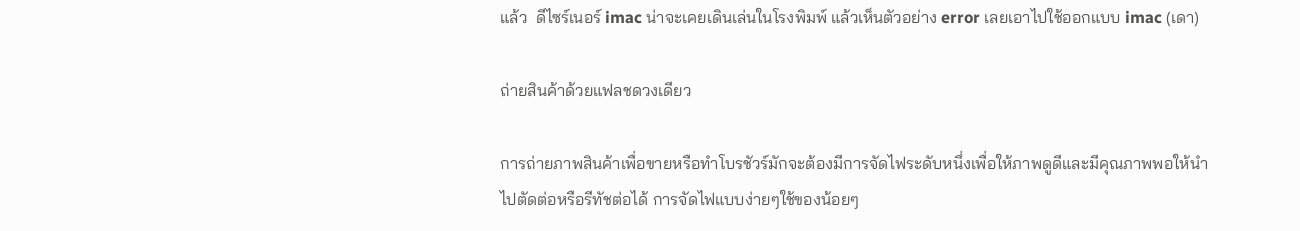แล้ว  ดีไซร์เนอร์ imac น่าจะเคยเดินเล่นในโรงพิมพ์ แล้วเห็นตัวอย่าง error เลยเอาไปใช้ออกแบบ imac (เดา)

ถ่ายสินค้าด้วยแฟลชดวงเดียว

การถ่ายภาพสินค้าเพื่อขายหรือทำโบรชัวร์มักจะต้องมีการจัดไฟระดับหนึ่งเพื่อให้ภาพดูดีและมีคุณภาพพอให้นำไปตัดต่อหรือรีทัชต่อได้ การจัดไฟแบบง่ายๆใช้ของน้อยๆ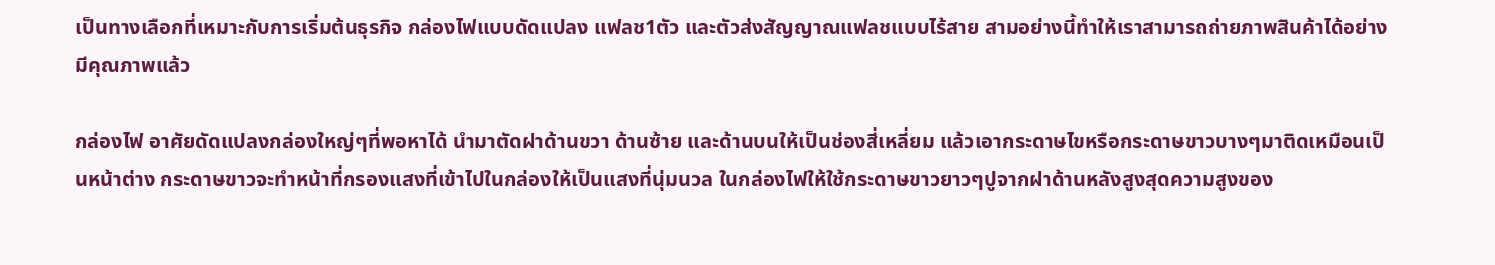เป็นทางเลือกที่เหมาะกับการเริ่มต้นธุรกิจ กล่องไฟแบบดัดแปลง แฟลช1ตัว และตัวส่งสัญญาณแฟลชแบบไร้สาย สามอย่างนี้ทำให้เราสามารถถ่ายภาพสินค้าได้อย่างมีคุณภาพแล้ว

กล่องไฟ อาศัยดัดแปลงกล่องใหญ่ๆที่พอหาได้ นำมาตัดฝาด้านขวา ด้านซ้าย และด้านบนให้เป็นช่องสี่เหลี่ยม แล้วเอากระดาษไขหรือกระดาษขาวบางๆมาติดเหมือนเป็นหน้าต่าง กระดาษขาวจะทำหน้าที่กรองแสงที่เข้าไปในกล่องให้เป็นแสงที่นุ่มนวล ในกล่องไฟให้ใช้กระดาษขาวยาวๆปูจากฝาด้านหลังสูงสุดความสูงของ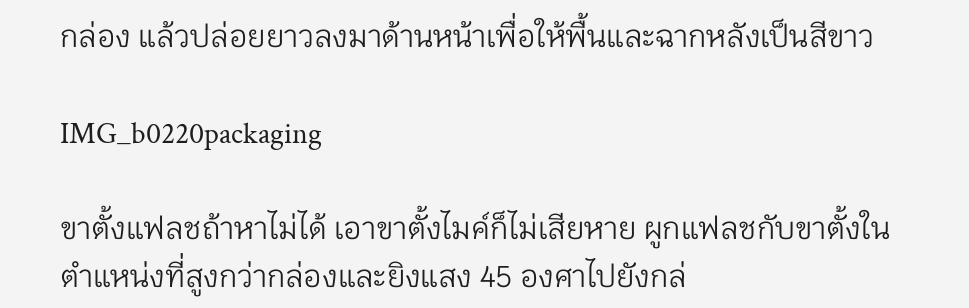กล่อง แล้วปล่อยยาวลงมาด้านหน้าเพื่อให้พื้นและฉากหลังเป็นสีขาว

IMG_b0220packaging

ขาตั้งแฟลชถ้าหาไม่ได้ เอาขาตั้งไมค์ก็ไม่เสียหาย ผูกแฟลชกับขาตั้งในตำแหน่งที่สูงกว่ากล่องและยิงแสง 45 องศาไปยังกล่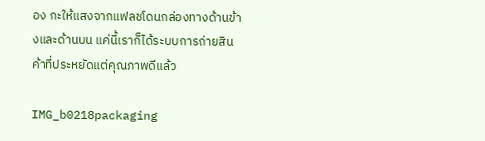อง กะให้แสงจากแฟลชโดนกล่องทางด้านข้างและด้านบน แค่นี้เราก็ได้ระบบการถ่ายสินค้าที่ประหยัดแต่คุณภาพดีแล้ว

IMG_b0218packaging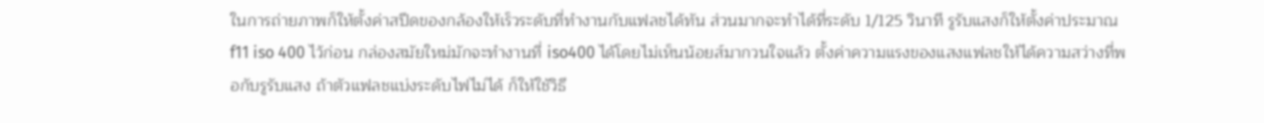ในการถ่ายภาพก็ให้ตั้งค่าสปีดของกล้องให้เร็วระดับที่ทำงานกับแฟลชได้ทัน ส่วนมากจะทำได้ที่ระดับ 1/125 วินาที รูรับแสงก็ให้ตั้งค่าประมาณ f11 iso 400 ไว้ก่อน กล่องสมัยใหม่มักจะทำงานที่ iso400 ได้โดยไม่เห็นน้อยส์มากวนใจแล้ว ตั้งค่าความแรงของแสงแฟลชให้ได้ความสว่างที่พอกับรูรับแสง ถ้าตัวแฟลชแบ่งระดับไฟไม่ได้ ก็ให้ใช้วิธี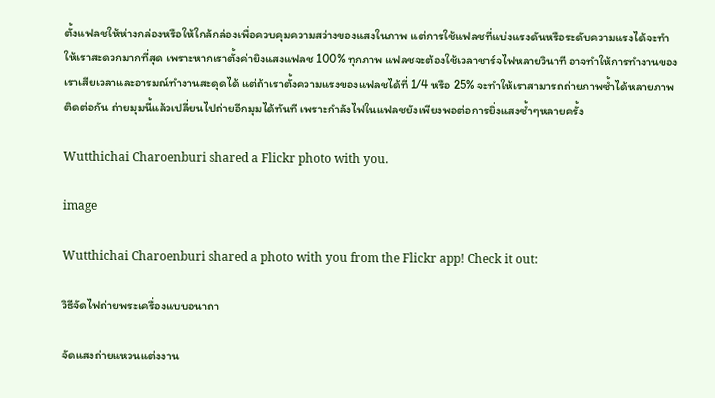ตั้งแฟลชให้ห่างกล่องหรือให้ใกล้กล่องเพื่อควบคุมความสว่างของแสงในภาพ แต่การใช้แฟลชที่แบ่งแรงดันหรือระดับความแรงได้จะทำให้เราสะดวกมากที่สุด เพราะหากเราตั้งค่ายิงแสงแฟลช 100% ทุกภาพ แฟลชจะต้องใช้เวลาชาร์จไฟหลายวินาที อาจทำให้การทำงานของเราเสียเวลาและอารมณ์ทำงานสะดุดได้ แต่ถ้าเราตั้งความแรงของแฟลชได้ที่ 1/4 หรือ 25% จะทำให้เราสามารถถ่ายภาพซ้ำได้หลายภาพติดต่อกัน ถ่ายมุมนี้แล้วเปลี่ยนไปถ่ายอีกมุมได้ทันที เพราะกำลังไฟในแฟลชยังเพียงพอต่อการยิ่งแสงซ้ำๆหลายครั้ง

Wutthichai Charoenburi shared a Flickr photo with you.

image

Wutthichai Charoenburi shared a photo with you from the Flickr app! Check it out:

วิธีจัดไฟถ่ายพระเครื่องแบบอนาถา

จัดแสงถ่ายแหวนแต่งงาน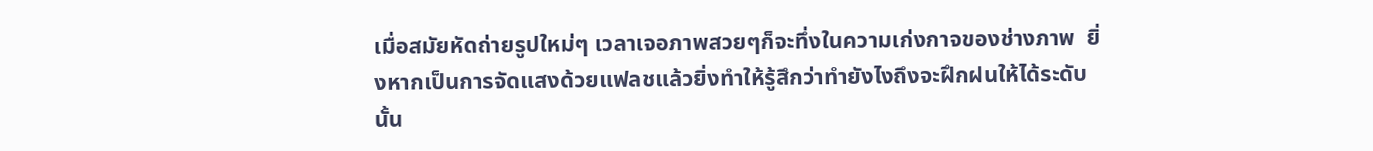เมื่อสมัยหัดถ่ายรูปใหม่ๆ เวลาเจอภาพสวยๆก็จะทึ่งในความเก่งกาจของช่างภาพ  ยิ่งหากเป็นการจัดแสงด้วยแฟลชแล้วยิ่งทำให้รู้สึกว่าทำยังไงถึงจะฝึกฝนให้ได้ระดับนั้น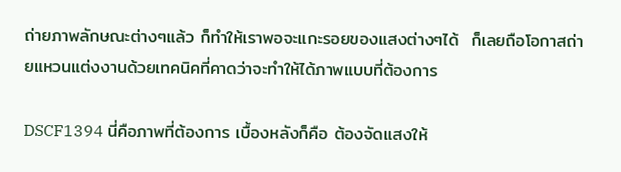ถ่ายภาพลักษณะต่างๆแล้ว ก็ทำให้เราพอจะแกะรอยของแสงต่างๆได้  ก็เลยถือโอกาสถ่ายแหวนแต่งงานด้วยเทคนิคที่คาดว่าจะทำให้ได้ภาพแบบที่ต้องการ

DSCF1394 นี่คือภาพที่ต้องการ เบื้องหลังก็คือ ต้องจัดแสงให้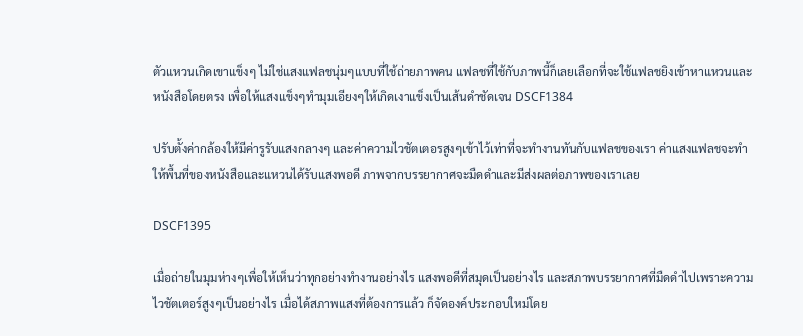ตัวแหวนเกิดเขาแข็งๆ ไม่ใช่แสงแฟลชนุ่มๆแบบที่ใช้ถ่ายภาพคน แฟลชที่ใช้กับภาพนี้ก็เลยเลือกที่จะใช้แฟลชยิงเข้าหาแหวนและหนังสือโดยตรง เพื่อให้แสงแข็งๆทำมุมเอียงๆให้เกิดเงาแข็งเป็นเส้นดำชัดเจน DSCF1384

ปรับตั้งค่ากล้องให้มีค่ารูรับแสงกลางๆ และค่าความไวชัตเตอรสูงๆเข้าไว้เท่าที่จะทำงานทันกับแฟลชของเรา ค่าแสงแฟลชจะทำให้พื้นที่ของหนังสือและแหวนได้รับแสงพอดี ภาพจากบรรยากาศจะมืดดำและมีส่งผลต่อภาพของเราเลย

DSCF1395

เมื่อถ่ายในมุมห่างๆเพื่อให้เห็นว่าทุกอย่างทำงานอย่างไร แสงพอดีที่สมุดเป็นอย่างไร และสภาพบรรยากาศที่มืดดำไปเพราะความไวชัตเตอร์สูงๆเป็นอย่างไร เมื่อได้สภาพแสงที่ต้องการแล้ว ก็จัดองค์ประกอบใหม่โดย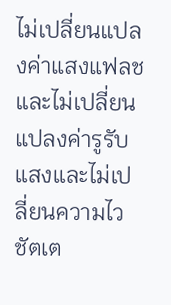ไม่เปลี่ยนแปลงค่าแสงแฟลช และไม่เปลี่ยนแปลงค่ารูรับแสงและไม่เปลี่ยนความไวชัตเต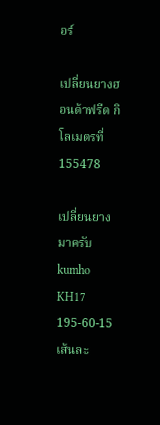อร์

เปลี่ยนยางฮอนด้าฟรีด กิโลเมตรที่ 155478

เปลี่ยนยางมาครับ kumho KH17 195-60-15 เส้นละ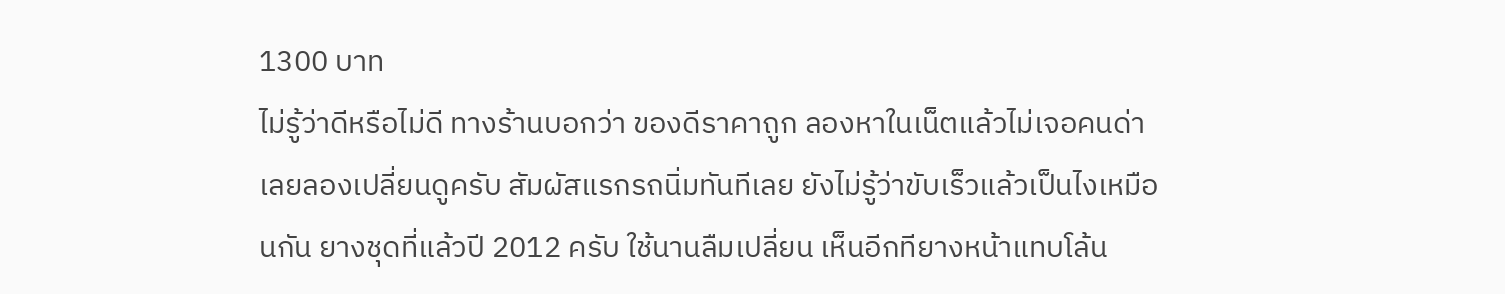1300 บาท
ไม่รู้ว่าดีหรือไม่ดี ทางร้านบอกว่า ของดีราคาถูก ลองหาในเน็ตแล้วไม่เจอคนด่า เลยลองเปลี่ยนดูครับ สัมผัสแรกรถนิ่มทันทีเลย ยังไม่รู้ว่าขับเร็วแล้วเป็นไงเหมือนกัน ยางชุดที่แล้วปี 2012 ครับ ใช้นานลืมเปลี่ยน เห็นอีกทียางหน้าแทบโล้น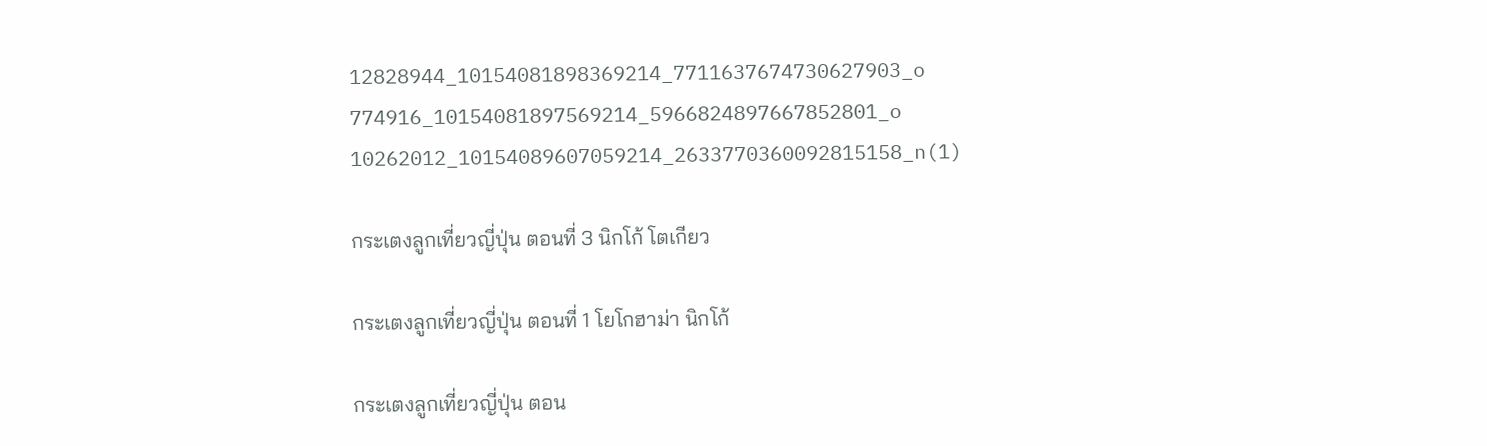12828944_10154081898369214_7711637674730627903_o
774916_10154081897569214_5966824897667852801_o
10262012_10154089607059214_2633770360092815158_n(1)

กระเตงลูกเที่ยวญี่ปุ่น ตอนที่ 3 นิกโก้ โตเกียว

กระเตงลูกเที่ยวญี่ปุ่น ตอนที่ 1 โยโกฮาม่า นิกโก้

กระเตงลูกเที่ยวญี่ปุ่น ตอน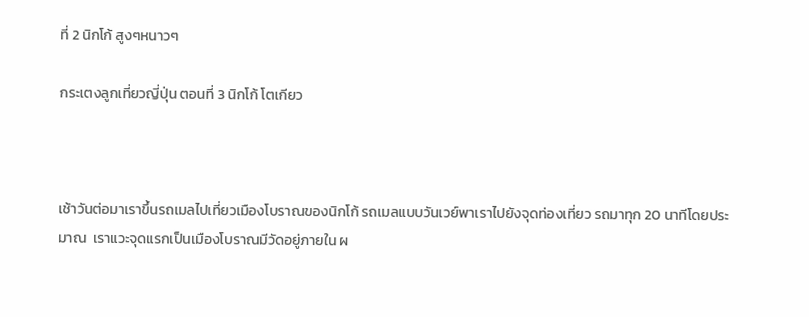ที่ 2 นิกโก้ สูงๆหนาวๆ

กระเตงลูกเที่ยวญี่ปุ่น ตอนที่ 3 นิกโก้ โตเกียว



เช้าวันต่อมาเราขึ้นรถเมลไปเที่ยวเมืองโบราณของนิกโก้ รถเมลแบบวันเวย์พาเราไปยังจุดท่องเที่ยว รถมาทุก 20 นาทีโดยประมาณ  เราแวะจุดแรกเป็นเมืองโบราณมีวัดอยู่ภายใน ผ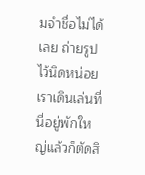มจำชื่อไม่ได้เลย ถ่ายรูปไว้นิดหน่อย  เราเดินเล่นที่นี่อยู่พักใหญ่แล้วก็ตัดสิ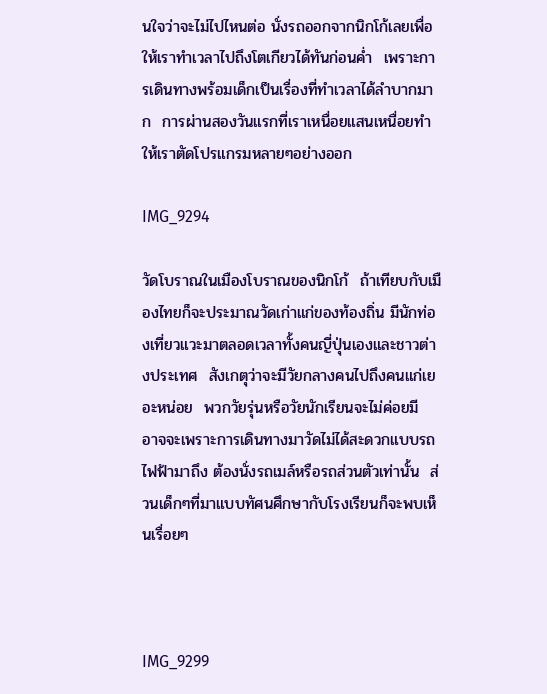นใจว่าจะไม่ไปไหนต่อ นั่งรถออกจากนิกโก้เลยเพื่อให้เราทำเวลาไปถึงโตเกียวได้ทันก่อนค่ำ  เพราะการเดินทางพร้อมเด็กเป็นเรื่องที่ทำเวลาได้ลำบากมาก  การผ่านสองวันแรกที่เราเหนื่อยแสนเหนื่อยทำให้เราตัดโปรแกรมหลายๆอย่างออก

IMG_9294

วัดโบราณในเมืองโบราณของนิกโก้  ถ้าเทียบกับเมืองไทยก็จะประมาณวัดเก่าแก่ของท้องถิ่น มีนักท่องเที่ยวแวะมาตลอดเวลาทั้งคนญี่ปุ่นเองและชาวต่างประเทศ  สังเกตุว่าจะมีวัยกลางคนไปถึงคนแก่เยอะหน่อย  พวกวัยรุ่นหรือวัยนักเรียนจะไม่ค่อยมี  อาจจะเพราะการเดินทางมาวัดไม่ได้สะดวกแบบรถไฟฟ้ามาถึง ต้องนั่งรถเมล์หรือรถส่วนตัวเท่านั้น  ส่วนเด็กๆที่มาแบบทัศนศึกษากับโรงเรียนก็จะพบเห็นเรื่อยๆ



IMG_9299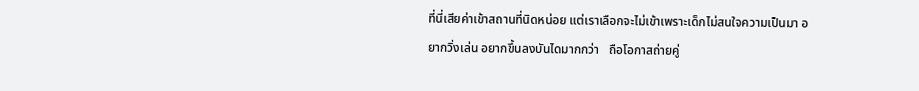ที่นี่เสียค่าเข้าสถานที่นิดหน่อย แต่เราเลือกจะไม่เข้าเพราะเด็กไม่สนใจความเป็นมา อยากวิ่งเล่น อยากขึ้นลงบันไดมากกว่า   ถือโอกาสถ่ายคู่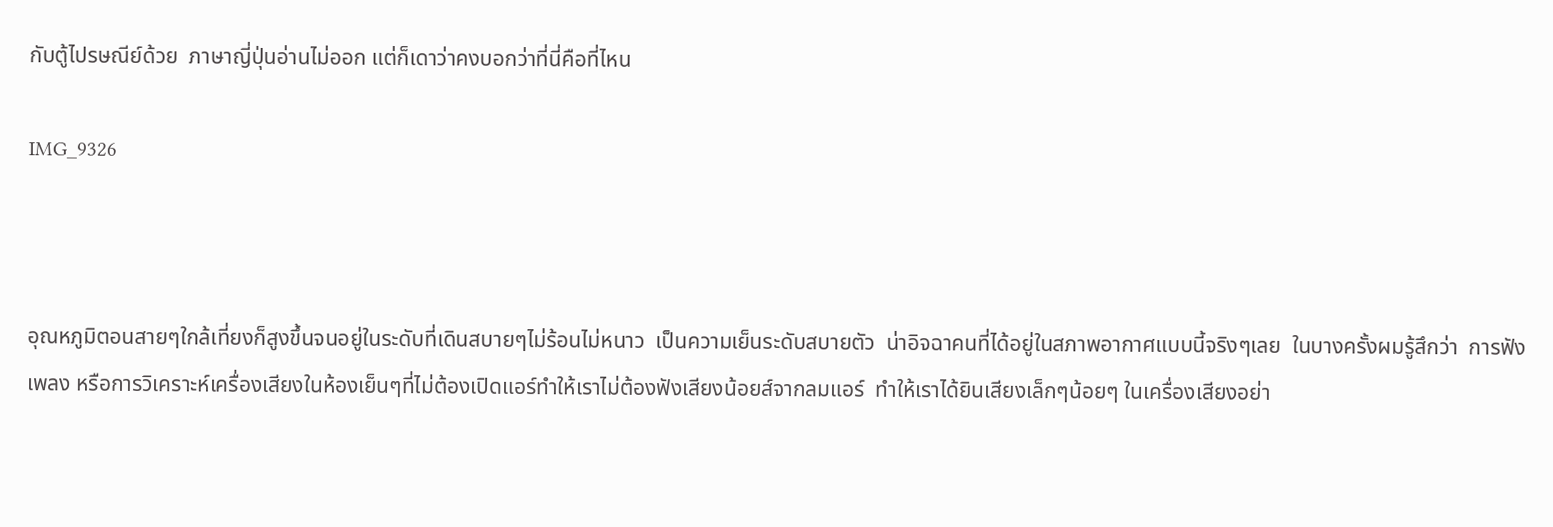กับตู้ไปรษณีย์ด้วย  ภาษาญี่ปุ่นอ่านไม่ออก แต่ก็เดาว่าคงบอกว่าที่นี่คือที่ไหน

IMG_9326



อุณหภูมิตอนสายๆใกล้เที่ยงก็สูงขึ้นจนอยู่ในระดับที่เดินสบายๆไม่ร้อนไม่หนาว  เป็นความเย็นระดับสบายตัว  น่าอิจฉาคนที่ได้อยู่ในสภาพอากาศแบบนี้จริงๆเลย  ในบางครั้งผมรู้สึกว่า  การฟังเพลง หรือการวิเคราะห์เครื่องเสียงในห้องเย็นๆที่ไม่ต้องเปิดแอร์ทำให้เราไม่ต้องฟังเสียงน้อยส์จากลมแอร์  ทำให้เราได้ยินเสียงเล็กๆน้อยๆ ในเครื่องเสียงอย่า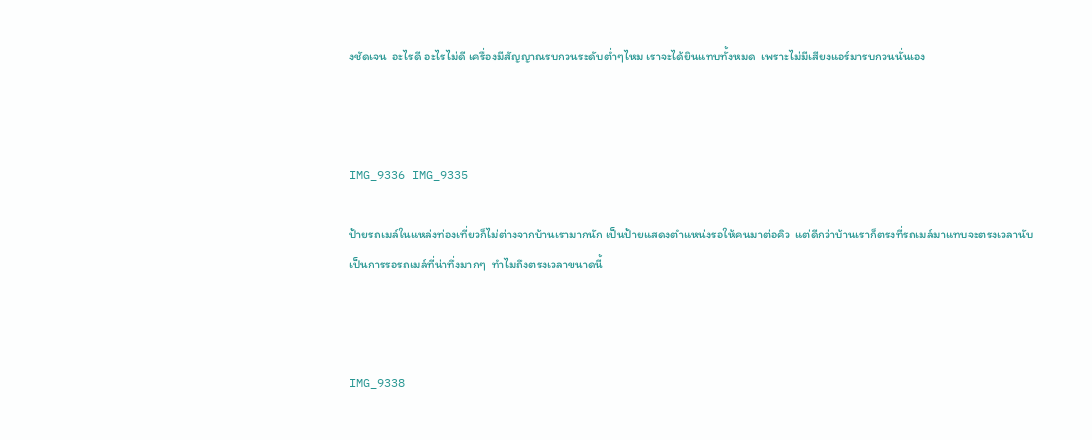งชัดเจน  อะไรดี อะไรไม่ดี เครื่องมีสัญญาณรบกวนระดับต่ำๆไหม เราจะได้ยินแทบทั้งหมด  เพราะไม่มีเสียงแอร์มารบกวนนั่นเอง



IMG_9336 IMG_9335

ป้ายรถเมล์ในแหล่งท่องเที่ยวก็ไม่ต่างจากบ้านเรามากนัก เป็นป้ายแสดงตำแหน่งรอให้คนมาต่อคิว  แต่ดีกว่าบ้านเราก็ตรงที่รถเมล์มาแทบจะตรงเวลานับเป็นการรอรถเมล์ที่น่าทึ่งมากๆ  ทำไมถึงตรงเวลาขนาดนี้



IMG_9338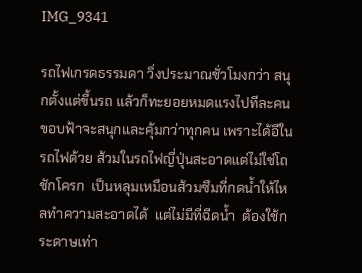IMG_9341

รถไฟเกรดธรรมดา วิ่งประมาณชั่วโมงกว่า สนุกตั้งแต่ขึ้นรถ แล้วก็ทะยอยหมดแรงไปทีละคน ขอบฟ้าจะสนุกและคุ้มกว่าทุกคน เพราะได้อีในรถไฟด้วย ส้วมในรถไฟญี่ปุ่นสะอาดแต่ไม่ใช่โถชักโครก  เป็นหลุมเหมือนส้วมซึมที่กดน้ำให้ไหลทำความสะอาดได้  แต่ไม่มีที่ฉีดน้ำ  ต้องใช้กระดาษเท่า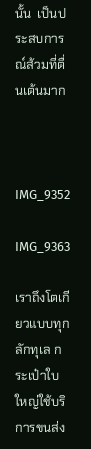นั้น  เป็นประสบการณ์ส้วมที่ตื่นเต้นมาก



IMG_9352

IMG_9363

เราถึงโตเกียวแบบทุกลักทุเล กระเป๋าใบใหญ่ใช้บริการขนส่ง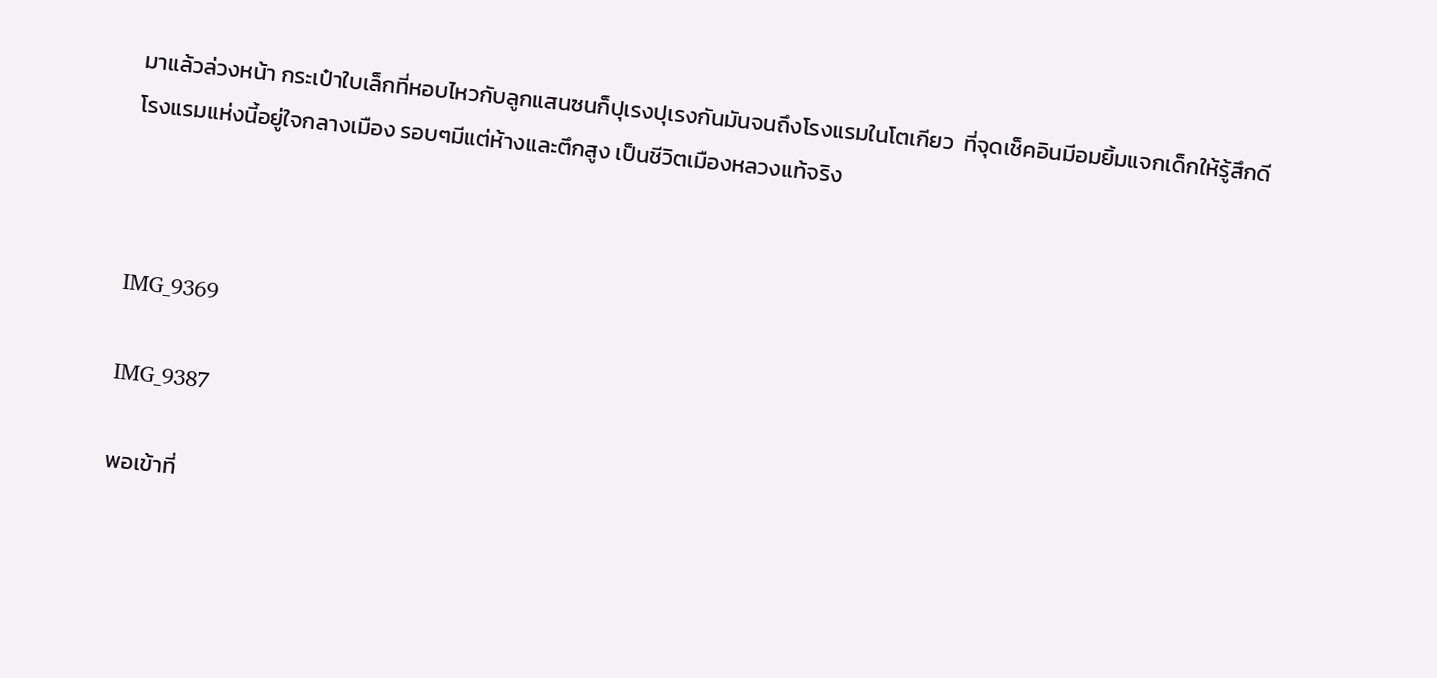มาแล้วล่วงหน้า กระเป๋าใบเล็กที่หอบไหวกับลูกแสนซนก็ปุเรงปุเรงกันมันจนถึงโรงแรมในโตเกียว  ที่จุดเช็คอินมีอมยิ้มแจกเด็กให้รู้สึกดี  โรงแรมแห่งนี้อยู่ใจกลางเมือง รอบๆมีแต่ห้างและตึกสูง เป็นชีวิตเมืองหลวงแท้จริง



IMG_9369

IMG_9387

พอเข้าที่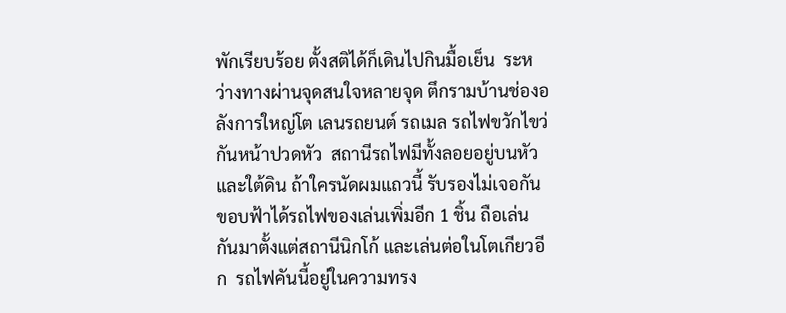พักเรียบร้อย ตั้งสติได้ก็เดินไปกินมื้อเย็น  ระหว่างทางผ่านจุดสนใจหลายจุด ตึกรามบ้านช่องอลังการใหญ่โต เลนรถยนต์ รถเมล รถไฟขวักไขว่กันหน้าปวดหัว  สถานีรถไฟมีทั้งลอยอยู่บนหัวและใต้ดิน ถ้าใครนัดผมแถวนี้ รับรองไม่เจอกัน  ขอบฟ้าได้รถไฟของเล่นเพิ่มอีก 1 ชิ้น ถือเล่นกันมาตั้งแต่สถานีนิกโก้ และเล่นต่อในโตเกียวอีก  รถไฟคันนี้อยู่ในความทรง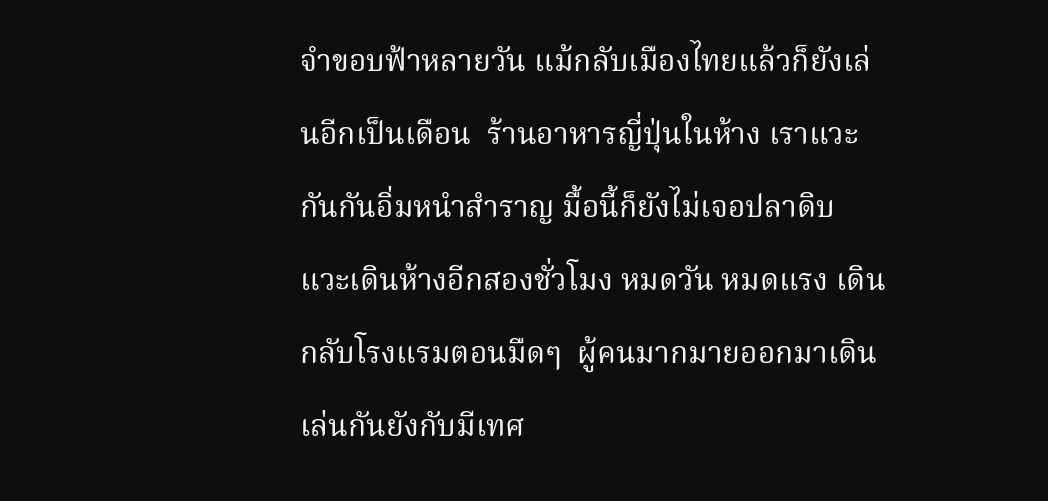จำขอบฟ้าหลายวัน แม้กลับเมืองไทยแล้วก็ยังเล่นอีกเป็นเดือน  ร้านอาหารญี่ปุ่นในห้าง เราแวะกันกันอิ่มหนำสำราญ มื้อนี้ก็ยังไม่เจอปลาดิบ  แวะเดินห้างอีกสองชั่วโมง หมดวัน หมดแรง เดินกลับโรงแรมตอนมืดๆ  ผู้คนมากมายออกมาเดินเล่นกันยังกับมีเทศ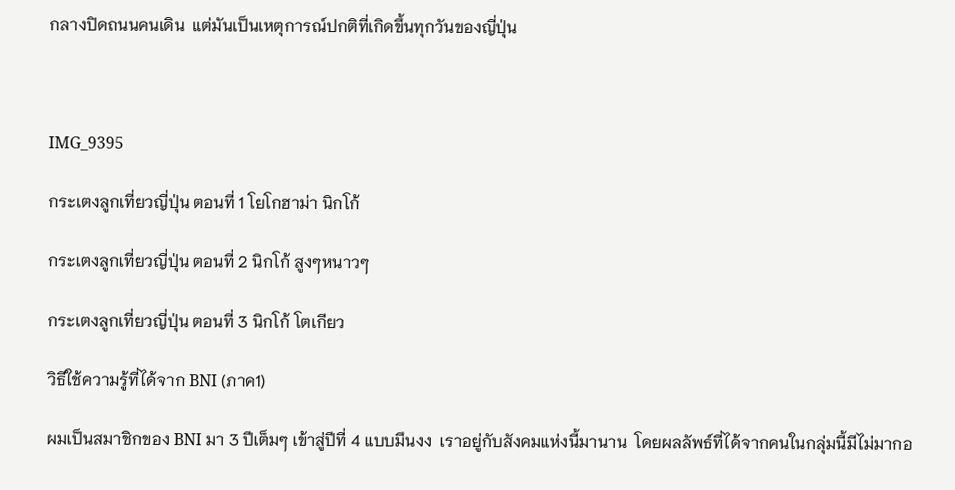กลางปิดถนนคนเดิน  แต่มันเป็นเหตุการณ์ปกติที่เกิดขึ้นทุกวันของญี่ปุ่น



IMG_9395

กระเตงลูกเที่ยวญี่ปุ่น ตอนที่ 1 โยโกฮาม่า นิกโก้

กระเตงลูกเที่ยวญี่ปุ่น ตอนที่ 2 นิกโก้ สูงๆหนาวๆ

กระเตงลูกเที่ยวญี่ปุ่น ตอนที่ 3 นิกโก้ โตเกียว

วิธีใช้ความรู้ที่ได้จาก BNI (ภาค1)

ผมเป็นสมาชิกของ BNI มา 3 ปีเต็มๆ เข้าสู่ปีที่ 4 แบบมึนงง  เราอยู่กับสังคมแห่งนี้มานาน  โดยผลลัพธ์ที่ได้จากคนในกลุ่มนี้มีไม่มากอ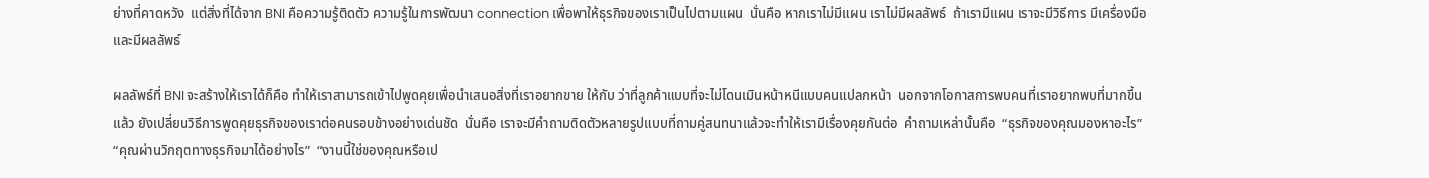ย่างที่คาดหวัง  แต่สิ่งที่ได้จาก BNI คือความรู้ติดตัว ความรู้ในการพัฒนา connection เพื่อพาให้ธุรกิจของเราเป็นไปตามแผน  นั่นคือ หากเราไม่มีแผน เราไม่มีผลลัพธ์  ถ้าเรามีแผน เราจะมีวิธีการ มีเครื่องมือ และมีผลลัพธ์

ผลลัพธ์ที่ BNI จะสร้างให้เราได้ก็คือ ทำให้เราสามารถเข้าไปพูดคุยเพื่อนำเสนอสิ่งที่เราอยากขาย ให้กับ ว่าที่ลูกค้าแบบที่จะไม่โดนเมินหน้าหนีแบบคนแปลกหน้า  นอกจากโอกาสการพบคนที่เราอยากพบที่มากขึ้นแล้ว ยังเปลี่ยนวิธีการพูดคุยธุรกิจของเราต่อคนรอบข้างอย่างเด่นชัด  นั่นคือ เราจะมีคำถามติดตัวหลายรูปแบบที่ถามคู่สนทนาแล้วจะทำให้เรามีเรื่องคุยกันต่อ  คำถามเหล่านั้นคือ  “ธุรกิจของคุณมองหาอะไร”  “คุณผ่านวิกฤตทางธุรกิจมาได้อย่างไร”  “งานนี้ใช่ของคุณหรือเป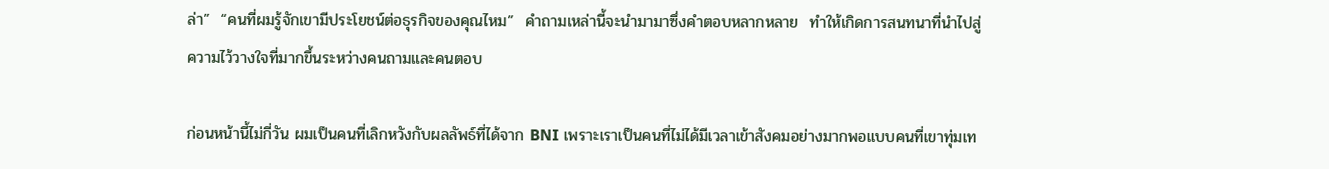ล่า”  “คนที่ผมรู้จักเขามีประโยชน์ต่อธุรกิจของคุณไหม”  คำถามเหล่านี้จะนำมามาซึ่งคำตอบหลากหลาย  ทำให้เกิดการสนทนาที่นำไปสู่ความไว้วางใจที่มากขึ้นระหว่างคนถามและคนตอบ

ก่อนหน้านี้ไม่กี่วัน ผมเป็นคนที่เลิกหวังกับผลลัพธ์ที่ได้จาก BNI เพราะเราเป็นคนที่ไม่ได้มีเวลาเข้าสังคมอย่างมากพอแบบคนที่เขาทุ่มเท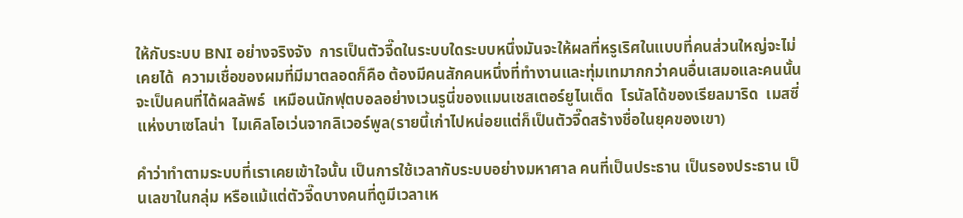ให้กับระบบ BNI อย่างจริงจัง  การเป็นตัวจี๊ดในระบบใดระบบหนึ่งมันจะให้ผลที่หรูเริศในแบบที่คนส่วนใหญ่จะไม่เคยได้  ความเชื่อของผมที่มีมาตลอดก็คือ ต้องมีคนสักคนหนึ่งที่ทำงานและทุ่มเทมากกว่าคนอื่นเสมอและคนนั้นจะเป็นคนที่ได้ผลลัพธ์  เหมือนนักฟุตบอลอย่างเวนรูนี่ของแมนเชสเตอร์ยูไนเต็ด  โรนัลโด้ของเรียลมาริด  เมสซี่แห่งบาเซโลน่า  ไมเคิลโอเว่นจากลิเวอร์พูล(รายนี้เก่าไปหน่อยแต่ก็เป็นตัวจี๊ดสร้างชื่อในยุคของเขา)

คำว่าทำตามระบบที่เราเคยเข้าใจนั้น เป็นการใช้เวลากับระบบอย่างมหาศาล คนที่เป็นประธาน เป็นรองประธาน เป็นเลขาในกลุ่ม หรือแม้แต่ตัวจี๊ดบางคนที่ดูมีเวลาเห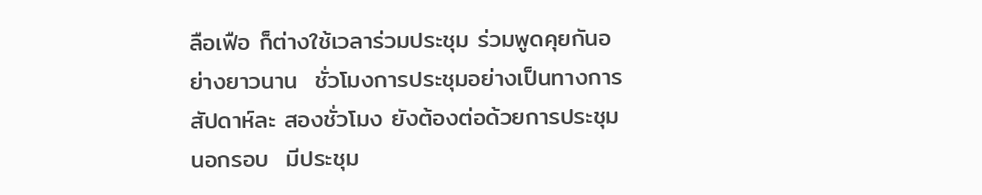ลือเฟือ ก็ต่างใช้เวลาร่วมประชุม ร่วมพูดคุยกันอย่างยาวนาน  ชั่วโมงการประชุมอย่างเป็นทางการสัปดาห์ละ สองชั่วโมง ยังต้องต่อด้วยการประชุมนอกรอบ  มีประชุม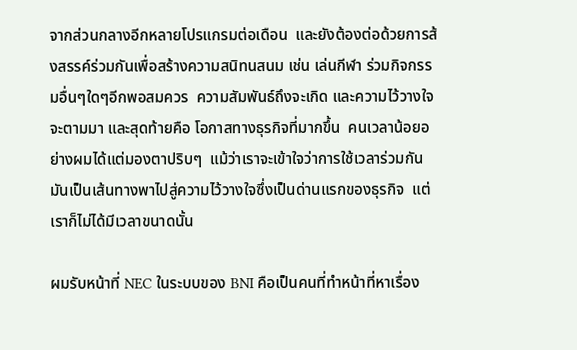จากส่วนกลางอีกหลายโปรแกรมต่อเดือน  และยังต้องต่อด้วยการส้งสรรค์ร่วมกันเพื่อสร้างความสนิทนสนม เช่น เล่นกีฬา ร่วมกิจกรรมอื่นๆใดๆอีกพอสมควร  ความสัมพันธ์ถึงจะเกิด และความไว้วางใจจะตามมา และสุดท้ายคือ โอกาสทางธุรกิจที่มากขึ้น  คนเวลาน้อยอย่างผมได้แต่มองตาปริบๆ  แม้ว่าเราจะเข้าใจว่าการใช้เวลาร่วมกันมันเป็นเส้นทางพาไปสู่ความไว้วางใจซึ่งเป็นด่านแรกของธุรกิจ  แต่เราก็ไม่ได้มีเวลาขนาดนั้น

ผมรับหน้าที่ NEC ในระบบของ BNI คือเป็นคนที่ทำหน้าที่หาเรื่อง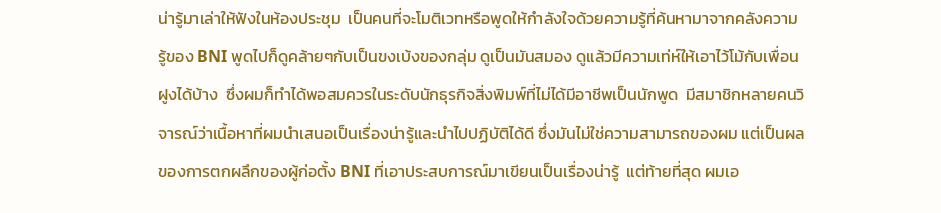น่ารู้มาเล่าให้ฟังในห้องประชุม  เป็นคนที่จะโมติเวทหรือพูดให้กำลังใจด้วยความรู้ที่ค้นหามาจากคลังความรู้ของ BNI พูดไปก็ดูคล้ายๆกับเป็นขงเบ้งของกลุ่ม ดูเป็นมันสมอง ดูแล้วมีความเท่ห์ให้เอาไว้โม้กับเพื่อนฝูงได้บ้าง  ซึ่งผมก็ทำได้พอสมควรในระดับนักธุรกิจสิ่งพิมพ์ที่ไม่ได้มีอาชีพเป็นนักพูด  มีสมาชิกหลายคนวิจารณ์ว่าเนื้อหาที่ผมนำเสนอเป็นเรื่องน่ารู้และนำไปปฏิบัติได้ดี ซึ่งมันไม่ใช่ความสามารถของผม แต่เป็นผลของการตกผลึกของผู้ก่อตั้ง BNI ที่เอาประสบการณ์มาเขียนเป็นเรื่องน่ารู้  แต่ท้ายที่สุด ผมเอ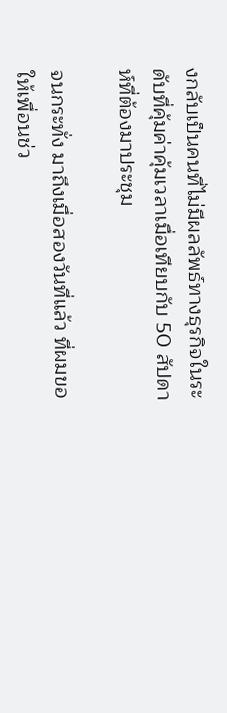งกลับเป็นคนที่ไม่มีผลลัพธ์ทางธุรกิจในระดับที่คุ้มค่าคุ้มเวลาเมื่อเทียบกับ 50 สัปดาห์ที่ต้องมาประชุม

จนกระทั่ง มาถึงเมื่อสองวันที่แล้ว ที่ผมขอให้เพื่อนช่ว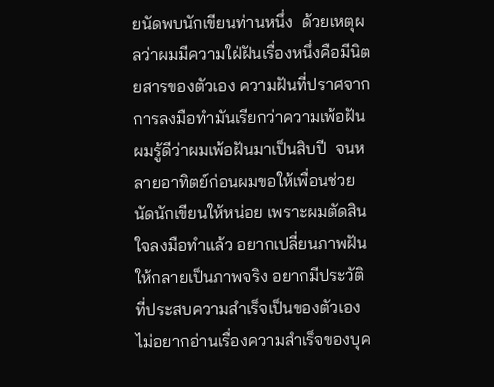ยนัดพบนักเขียนท่านหนึ่ง  ด้วยเหตุผลว่าผมมีความใฝ่ฝันเรื่องหนึ่งคือมีนิตยสารของตัวเอง ความฝันที่ปราศจากการลงมือทำมันเรียกว่าความเพ้อฝัน  ผมรู้ดีว่าผมเพ้อฝันมาเป็นสิบปี  จนหลายอาทิตย์ก่อนผมขอให้เพื่อนช่วยนัดนักเขียนให้หน่อย เพราะผมตัดสินใจลงมือทำแล้ว อยากเปลี่ยนภาพฝันให้กลายเป็นภาพจริง อยากมีประวัติที่ประสบความสำเร็จเป็นของตัวเอง ไม่อยากอ่านเรื่องความสำเร็จของบุค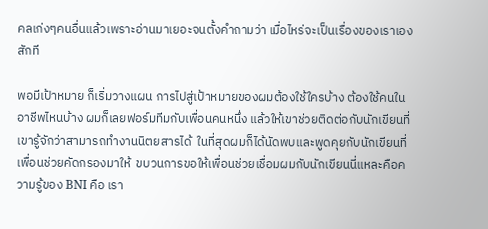คลเก่งๆคนอื่นแล้วเพราะอ่านมาเยอะจนตั้งคำถามว่า เมื่อไหร่จะเป็นเรื่องของเราเองสักที

พอมีเป้าหมาย ก็เริ่มวางแผน การไปสู่เป้าหมายของผมต้องใช้ใครบ้าง ต้องใช้คนในอาชีพไหนบ้าง ผมก็เลยฟอร์มทีมกับเพื่อนคนหนึ่ง แล้วให้เขาช่วยติดต่อกับนักเขียนที่เขารู้จักว่าสามารถทำงานนิตยสารได้  ในที่สุดผมก็ได้นัดพบและพูดคุยกับนักเขียนที่เพื่อนช่วยคัดกรองมาให้  ขบวนการขอให้เพื่อนช่วยเชื่อมผมกับนักเขียนนี่แหละคือความรู้ของ BNI คือ เรา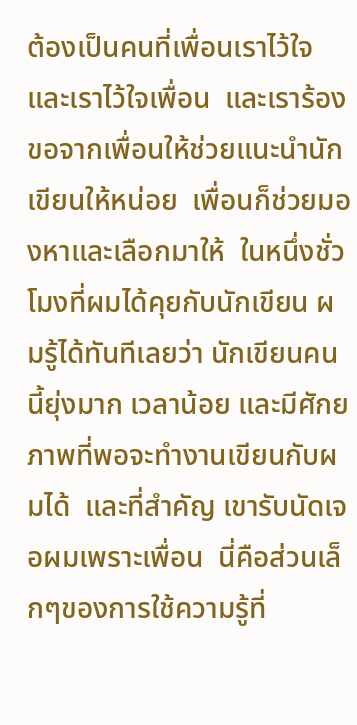ต้องเป็นคนที่เพื่อนเราไว้ใจ  และเราไว้ใจเพื่อน  และเราร้องขอจากเพื่อนให้ช่วยแนะนำนักเขียนให้หน่อย  เพื่อนก็ช่วยมองหาและเลือกมาให้  ในหนึ่งชั่วโมงที่ผมได้คุยกับนักเขียน ผมรู้ได้ทันทีเลยว่า นักเขียนคนนี้ยุ่งมาก เวลาน้อย และมีศักยภาพที่พอจะทำงานเขียนกับผมได้  และที่สำคัญ เขารับนัดเจอผมเพราะเพื่อน  นี่คือส่วนเล็กๆของการใช้ความรู้ที่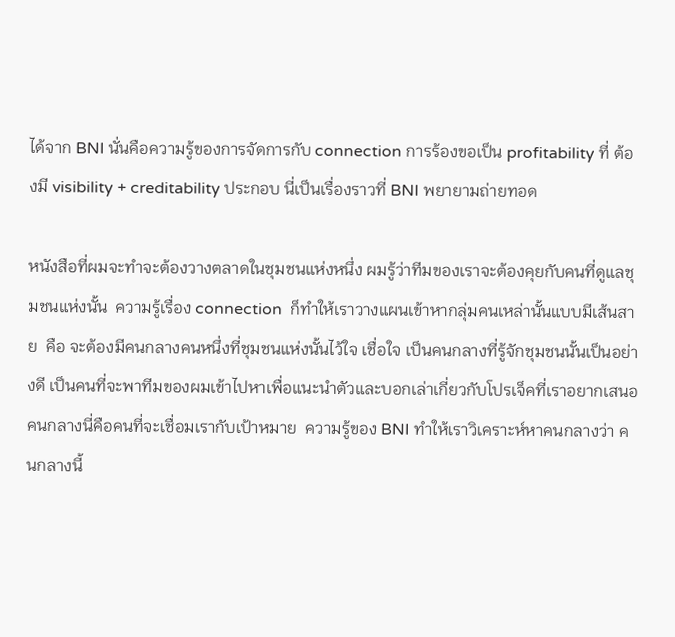ได้จาก BNI นั่นคือความรู้ของการจัดการกับ connection การร้องขอเป็น profitability ที่ ต้องมี visibility + creditability ประกอบ นี่เป็นเรื่องราวที่ BNI พยายามถ่ายทอด

หนังสือที่ผมจะทำจะต้องวางตลาดในชุมชนแห่งหนึ่ง ผมรู้ว่าทีมของเราจะต้องคุยกับคนที่ดูแลชุมชนแห่งนั้น  ความรู้เรื่อง connection  ก็ทำให้เราวางแผนเข้าหากลุ่มคนเหล่านั้นแบบมีเส้นสาย  คือ จะต้องมีคนกลางคนหนึ่งที่ชุมชนแห่งนั้นไว้ใจ เชื่อใจ เป็นคนกลางที่รู้จักชุมชนนั้นเป็นอย่างดี เป็นคนที่จะพาทีมของผมเข้าไปหาเพื่อแนะนำตัวและบอกเล่าเกี่ยวกับโปรเจ็คที่เราอยากเสนอ  คนกลางนี่คือคนที่จะเชื่อมเรากับเป้าหมาย  ความรู้ของ BNI ทำให้เราวิเคราะห์หาคนกลางว่า คนกลางนี้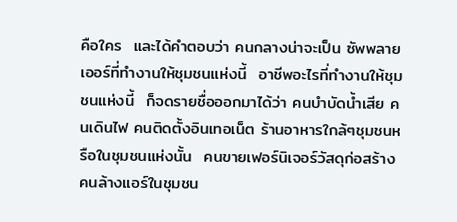คือใคร  และได้คำตอบว่า คนกลางน่าจะเป็น ซัพพลายเออร์ที่ทำงานให้ชุมชนแห่งนี้  อาชีพอะไรที่ทำงานให้ชุมชนแห่งนี้  ก็จดรายชื่อออกมาได้ว่า คนบำบัดน้ำเสีย คนเดินไฟ คนติดตั้งอินเทอเน็ต ร้านอาหารใกล้ๆชุมชนหรือในชุมชนแห่งนั้น  คนขายเฟอร์นิเจอร์วัสดุก่อสร้าง  คนล้างแอร์ในชุมชน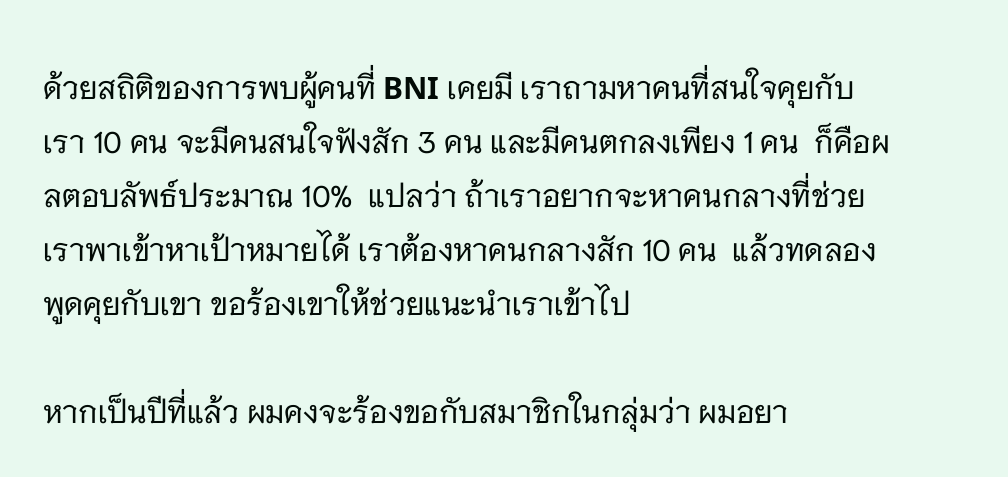ด้วยสถิติของการพบผู้คนที่ BNI เคยมี เราถามหาคนที่สนใจคุยกับเรา 10 คน จะมีคนสนใจฟังสัก 3 คน และมีคนตกลงเพียง 1 คน  ก็คือผลตอบลัพธ์ประมาณ 10%  แปลว่า ถ้าเราอยากจะหาคนกลางที่ช่วยเราพาเข้าหาเป้าหมายได้ เราต้องหาคนกลางสัก 10 คน  แล้วทดลองพูดคุยกับเขา ขอร้องเขาให้ช่วยแนะนำเราเข้าไป

หากเป็นปีที่แล้ว ผมคงจะร้องขอกับสมาชิกในกลุ่มว่า ผมอยา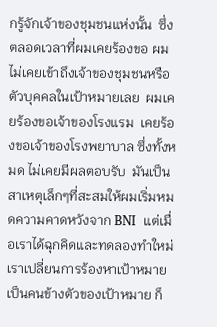กรู้จักเจ้าของชุมชนแห่งนั้น  ซึ่งตลอดเวลาที่ผมเคยร้องขอ ผมไม่เคยเข้าถึงเจ้าของชุมชนหรือตัวบุคคลในเป้าหมายเลย  ผมเคยร้องขอเจ้าของโรงแรม  เคยร้องขอเจ้าของโรงพยาบาล ซึ่งทั้งหมด ไม่เคยมีผลตอบรับ  มันเป็นสาเหตุเล็กๆที่สะสมให้ผมเริ่มหมดความคาดหวังจาก BNI  แต่เมื่อเราได้ฉุกคิดและทดลองทำใหม่  เราเปลี่ยนการร้องหาเป้าหมาย เป็นคนข้างตัวของเป้าหมาย ก็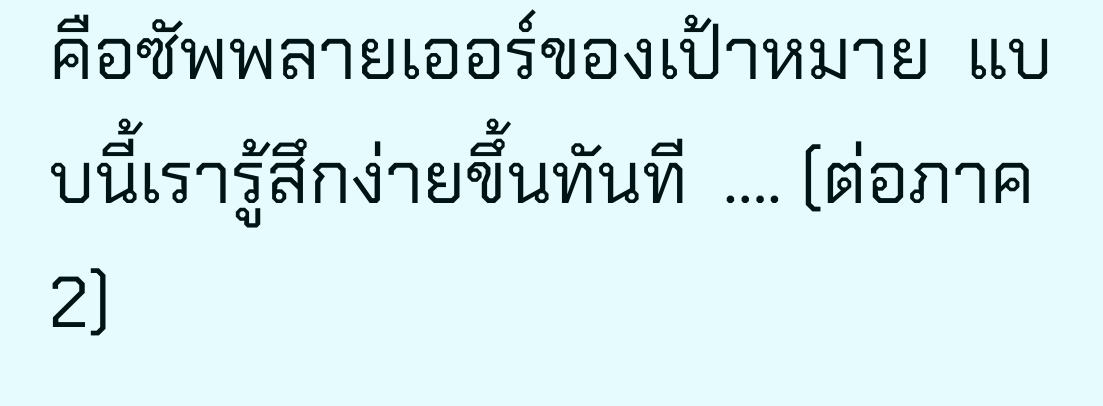คือซัพพลายเออร์ของเป้าหมาย  แบบนี้เรารู้สึกง่ายขึ้นทันที  …. (ต่อภาค2)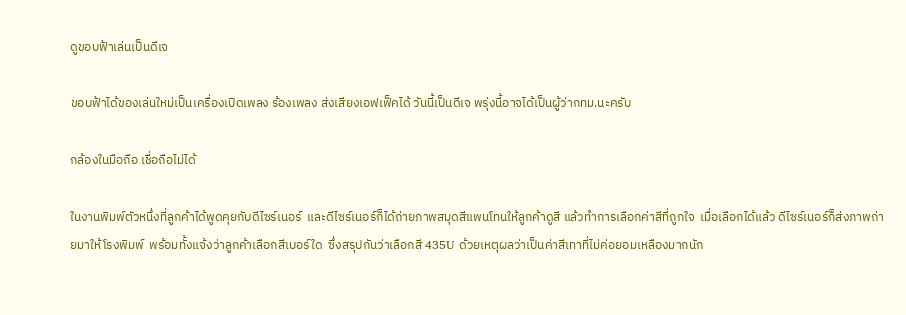ดูขอบฟ้าเล่นเป็นดีเจ

ขอบฟ้าได้ของเล่นใหม่เป็นเครื่องเปิดเพลง ร้องเพลง ส่งเสียงเอฟเฟ็คได้ วันนี้เป็นดีเจ พรุ่งนี้อาจได้เป็นผู้ว่ากทม.นะครับ

กล้องในมือถือ เชื่อถือไม่ได้

ในงานพิมพ์ตัวหนึ่งที่ลูกค้าได้พูดคุยกับดีไซร์เนอร์  และดีไซร์เนอร์ก็ได้ถ่ายภาพสมุดสีแพนโทนให้ลูกค้าดูสี แล้วทำการเลือกค่าสีที่ถูกใจ  เมื่อเลือกได้แล้ว ดีไซร์เนอร์ก็ส่งภาพถ่ายมาให้โรงพิมพ์  พร้อมทั้งแจ้งว่าลูกค้าเลือกสีเบอร์ใด  ซึ่งสรุปกันว่าเลือกสี 435U ด้วยเหตุผลว่าเป็นค่าสีเทาที่ไม่ค่อยอมเหลืองมากนัก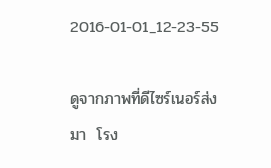2016-01-01_12-23-55

ดูจากภาพที่ดีไซร์เนอร์ส่งมา  โรง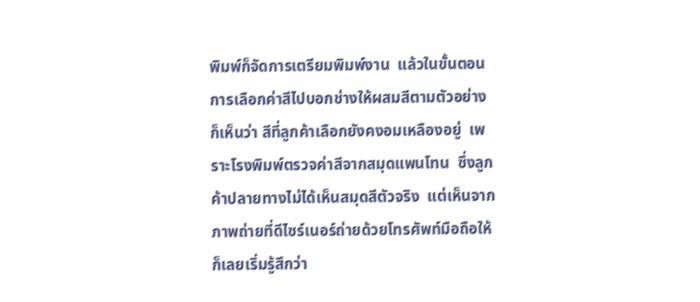พิมพ์ก็จัดการเตรียมพิมพ์งาน  แล้วในขั้นตอนการเลือกค่าสีไปบอกช่างให้ผสมสีตามตัวอย่าง ก็เห็นว่า สีที่ลูกค้าเลือกยังคงอมเหลืองอยู่  เพราะโรงพิมพ์ตรวจค่าสีจากสมุดแพนโทน  ซึ่งลูกค้าปลายทางไม่ได้เห็นสมุดสีตัวจริง  แต่เห็นจากภาพถ่ายที่ดีไซร์เนอร์ถ่ายด้วยโทรศัพท์มือถือให้  ก็เลยเริ่มรู้สึกว่า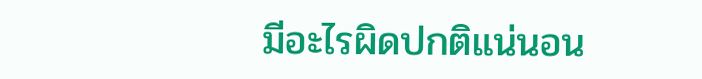มีอะไรผิดปกติแน่นอน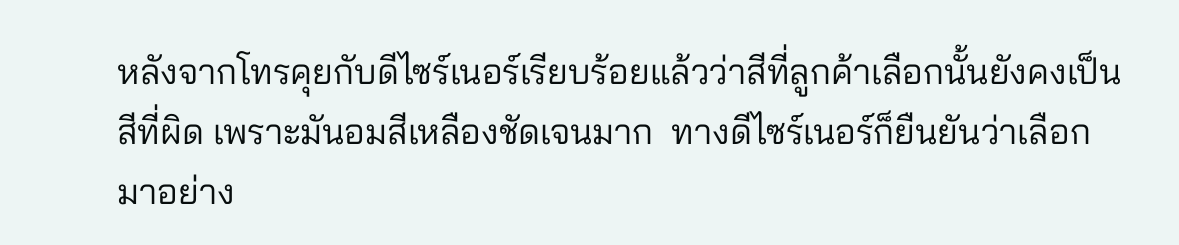หลังจากโทรคุยกับดีไซร์เนอร์เรียบร้อยแล้วว่าสีที่ลูกค้าเลือกนั้นยังคงเป็นสีที่ผิด เพราะมันอมสีเหลืองชัดเจนมาก  ทางดีไซร์เนอร์ก็ยืนยันว่าเลือกมาอย่าง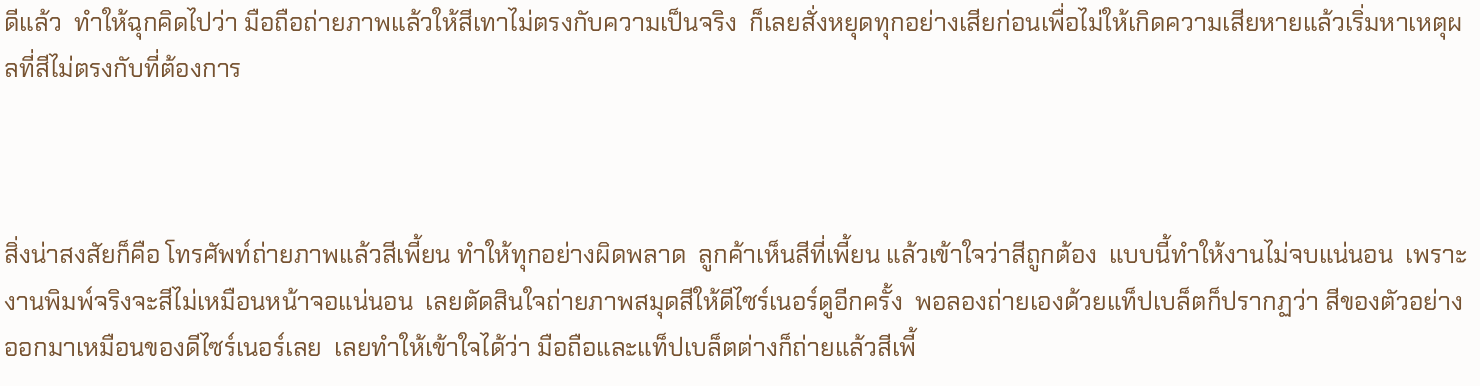ดีแล้ว  ทำให้ฉุกคิดไปว่า มือถือถ่ายภาพแล้วให้สีเทาไม่ตรงกับความเป็นจริง  ก็เลยสั่งหยุดทุกอย่างเสียก่อนเพื่อไม่ให้เกิดความเสียหายแล้วเริ่มหาเหตุผลที่สีไม่ตรงกับที่ต้องการ



สิ่งน่าสงสัยก็คือ โทรศัพท์ถ่ายภาพแล้วสีเพี้ยน ทำให้ทุกอย่างผิดพลาด  ลูกค้าเห็นสีที่เพี้ยน แล้วเข้าใจว่าสีถูกต้อง  แบบนี้ทำให้งานไม่จบแน่นอน  เพราะงานพิมพ์จริงจะสีไม่เหมือนหน้าจอแน่นอน  เลยตัดสินใจถ่ายภาพสมุดสีให้ดีไซร์เนอร์ดูอีกครั้ง  พอลองถ่ายเองด้วยแท็ปเบล็ตก็ปรากฏว่า สีของตัวอย่างออกมาเหมือนของดีไซร์เนอร์เลย  เลยทำให้เข้าใจได้ว่า มือถือและแท็ปเบล็ตต่างก็ถ่ายแล้วสีเพี้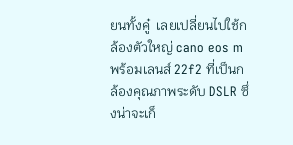ยนทั้งคู๋  เลยเปลี่ยนไปใช้กล้องตัวใหญ่ cano eos m พร้อมเลนส์ 22f2 ที่เป็นกล้องคุณภาพระดับ DSLR ซึ่งน่าจะเก็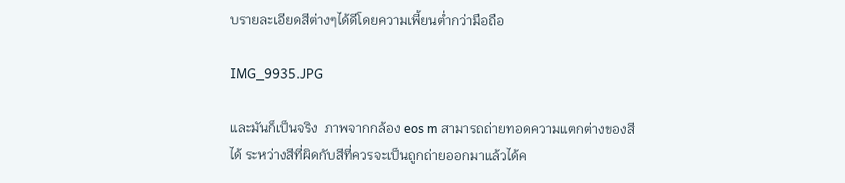บรายละเอียดสีต่างๆได้ดีโดยความเพี้ยนต่ำกว่ามือถือ

IMG_9935.JPG

และมันก็เป็นจริง  ภาพจากกล้อง eos m สามารถถ่ายทอดความแตกต่างของสีได้ ระหว่างสีที่ผิดกับสีที่ควรจะเป็นถูกถ่ายออกมาแล้วได้ค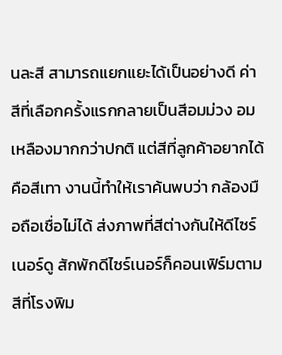นละสี สามารถแยกแยะได้เป็นอย่างดี ค่าสีที่เลือกครั้งแรกกลายเป็นสีอมม่วง อมเหลืองมากกว่าปกติ แต่สีที่ลูกค้าอยากได้คือสีเทา งานนี้ทำให้เราค้นพบว่า กล้องมือถือเชื่อไม่ได้ ส่งภาพที่สีต่างกันให้ดีไซร์เนอร์ดู สักพักดีไซร์เนอร์ก็คอนเฟิร์มตามสีที่โรงพิม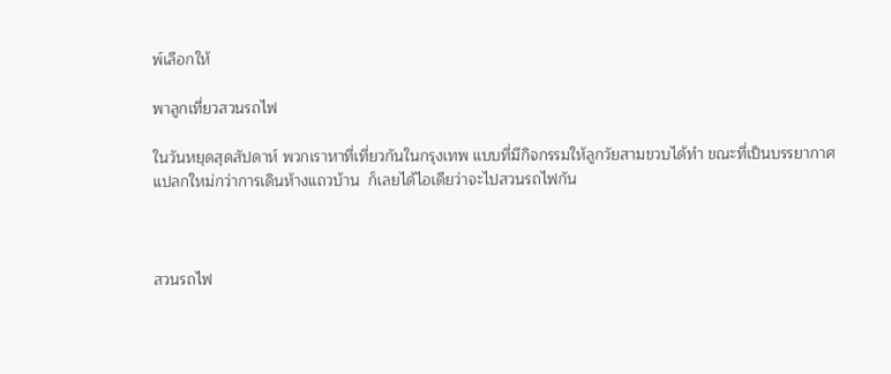พ์เลือกให้

พาลูกเที่ยวสวนรถไฟ

ในวันหยุดสุดสัปดาห์ พวกเราหาที่เที่ยวกันในกรุงเทพ แบบที่มีกิจกรรมให้ลูกวัยสามขวบได้ทำ ขณะที่เป็นบรรยากาศแปลกใหม่กว่าการเดินห้างแถวบ้าน  ก็เลยได้ไอเดียว่าจะไปสวนรถไฟกัน



สวนรถไฟ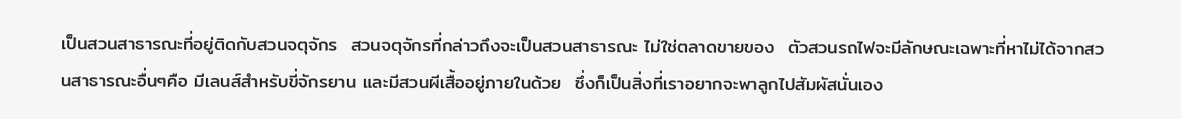เป็นสวนสาธารณะที่อยู่ติดกับสวนจตุจักร  สวนจตุจักรที่กล่าวถึงจะเป็นสวนสาธารณะ ไม่ใช่ตลาดขายของ  ตัวสวนรถไฟจะมีลักษณะเฉพาะที่หาไม่ได้จากสวนสาธารณะอื่นๆคือ มีเลนส์สำหรับขี่จักรยาน และมีสวนผีเสื้ออยู่ภายในด้วย  ซึ่งก็เป็นสิ่งที่เราอยากจะพาลูกไปสัมผัสนั่นเอง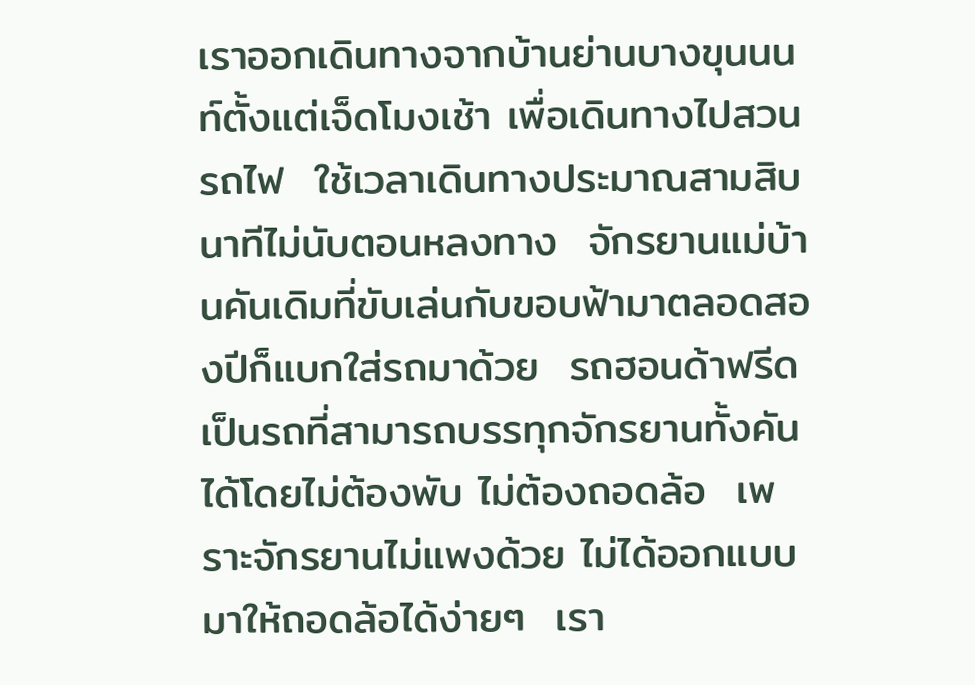เราออกเดินทางจากบ้านย่านบางขุนนนท์ตั้งแต่เจ็ดโมงเช้า เพื่อเดินทางไปสวนรถไฟ  ใช้เวลาเดินทางประมาณสามสิบนาทีไม่นับตอนหลงทาง  จักรยานแม่บ้านคันเดิมที่ขับเล่นกับขอบฟ้ามาตลอดสองปีก็แบกใส่รถมาด้วย  รถฮอนด้าฟรีดเป็นรถที่สามารถบรรทุกจักรยานทั้งคันได้โดยไม่ต้องพับ ไม่ต้องถอดล้อ  เพราะจักรยานไม่แพงด้วย ไม่ได้ออกแบบมาให้ถอดล้อได้ง่ายๆ  เรา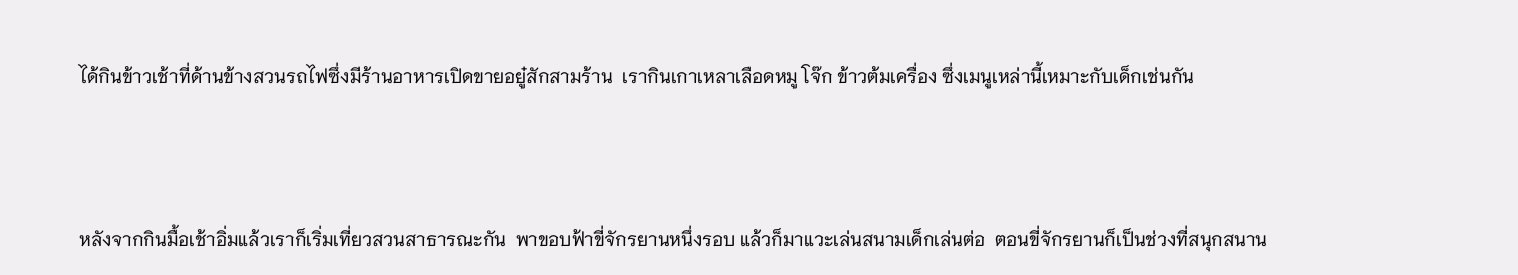ได้กินข้าวเช้าที่ด้านข้างสวนรถไฟซึ่งมีร้านอาหารเปิดขายอยู๋สักสามร้าน  เรากินเกาเหลาเลือดหมู โจ๊ก ข้าวต้มเครื่อง ซึ่งเมนูเหล่านี้เหมาะกับเด็กเช่นกัน



หลังจากกินมื้อเช้าอิ่มแล้วเราก็เริ่มเที่ยวสวนสาธารณะกัน  พาขอบฟ้าขี่จักรยานหนึ่งรอบ แล้วก็มาแวะเล่นสนามเด็กเล่นต่อ  ตอนขี่จักรยานก็เป็นช่วงที่สนุกสนาน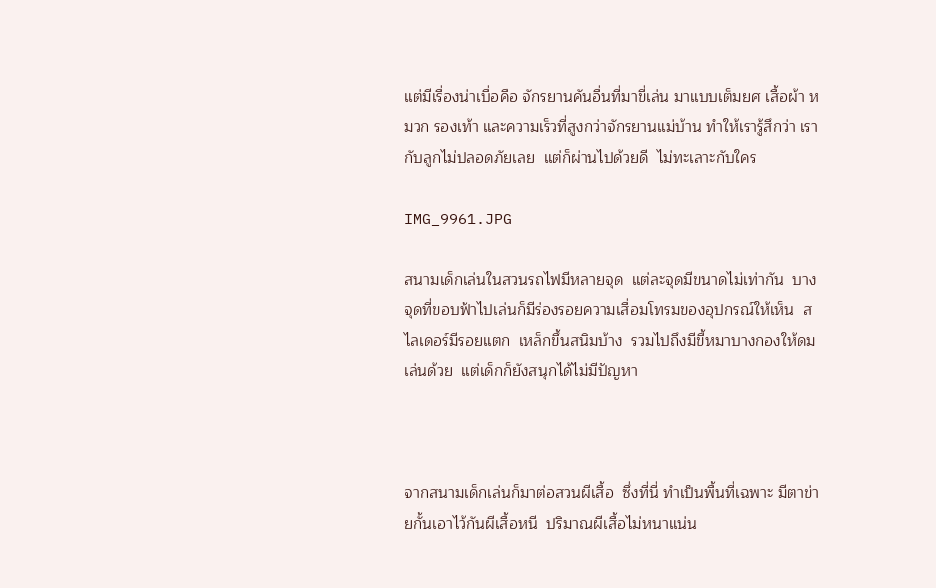แต่มีเรื่องน่าเบื่อคือ จักรยานคันอื่นที่มาขี่เล่น มาแบบเต็มยศ เสื้อผ้า หมวก รองเท้า และความเร็วที่สูงกว่าจักรยานแม่บ้าน ทำให้เรารู้สึกว่า เรากับลูกไม่ปลอดภัยเลย  แต่ก็ผ่านไปด้วยดี  ไม่ทะเลาะกับใคร

IMG_9961.JPG

สนามเด็กเล่นในสวนรถไฟมีหลายจุด  แต่ละจุดมีขนาดไม่เท่ากัน  บางจุดที่ขอบฟ้าไปเล่นก็มีร่องรอยความเสื่อมโทรมของอุปกรณ์ให้เห็น  สไลเดอร์มีรอยแตก  เหล็กขึ้นสนิมบ้าง  รวมไปถึงมีขี้หมาบางกองให้ดมเล่นด้วย  แต่เด็กก็ยังสนุกได้ไม่มีปัญหา



จากสนามเด็กเล่นก็มาต่อสวนผีเสื้อ  ซึ่งที่นี่ ทำเป็นพื้นที่เฉพาะ มีตาข่ายกั้นเอาไว้กันผีเสื้อหนี  ปริมาณผีเสื้อไม่หนาแน่น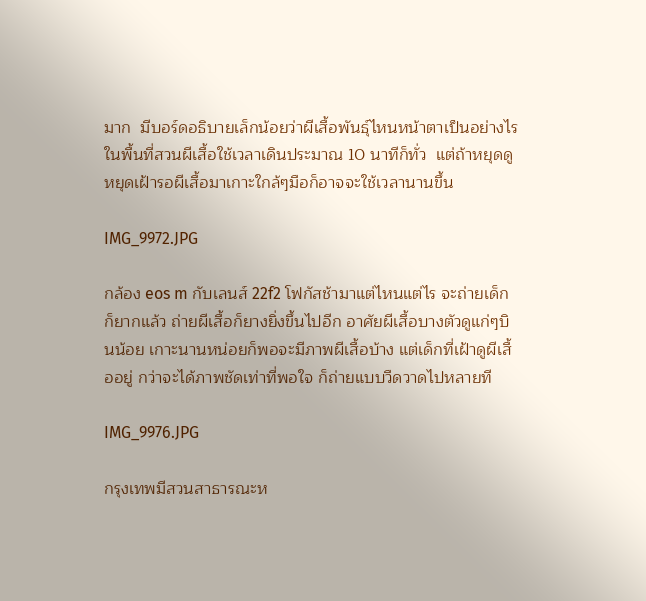มาก  มีบอร์ดอธิบายเล็กน้อยว่าผีเสื้อพันธ์ุไหนหน้าตาเป็นอย่างไร  ในพื้นที่สวนผีเสื้อใช้เวลาเดินประมาณ 10 นาทีก็ทั่ว  แต่ถ้าหยุดดู หยุดเฝ้ารอผีเสื้อมาเกาะใกล้ๆมือก็อาจจะใช้เวลานานขึ้น

IMG_9972.JPG

กล้อง eos m กับเลนส์ 22f2 โฟกัสช้ามาแต่ไหนแต่ไร จะถ่ายเด็กก็ยากแล้ว ถ่ายผีเสื้อก็ยางยิ่งขึ้นไปอีก อาศัยผีเสื้อบางตัวดูแก่ๆบินน้อย เกาะนานหน่อยก็พอจะมีภาพผีเสื้อบ้าง แต่เด็กที่เฝ้าดูผีเสื้ออยู่ กว่าจะได้ภาพชัดเท่าที่พอใจ ก็ถ่ายแบบวืดวาดไปหลายที

IMG_9976.JPG

กรุงเทพมีสวนสาธารณะห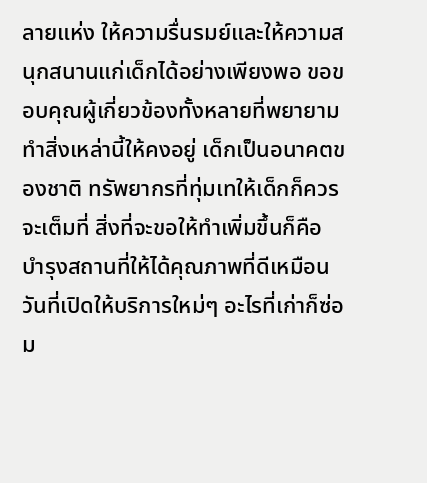ลายแห่ง ให้ความรื่นรมย์และให้ความสนุกสนานแก่เด็กได้อย่างเพียงพอ ขอขอบคุณผู้เกี่ยวข้องทั้งหลายที่พยายามทำสิ่งเหล่านี้ให้คงอยู่ เด็กเป็นอนาคตของชาติ ทรัพยากรที่ทุ่มเทให้เด็กก็ควรจะเต็มที่ สิ่งที่จะขอให้ทำเพิ่มขึ้นก็คือ บำรุงสถานที่ให้ได้คุณภาพที่ดีเหมือนวันที่เปิดให้บริการใหม่ๆ อะไรที่เก่าก็ซ่อม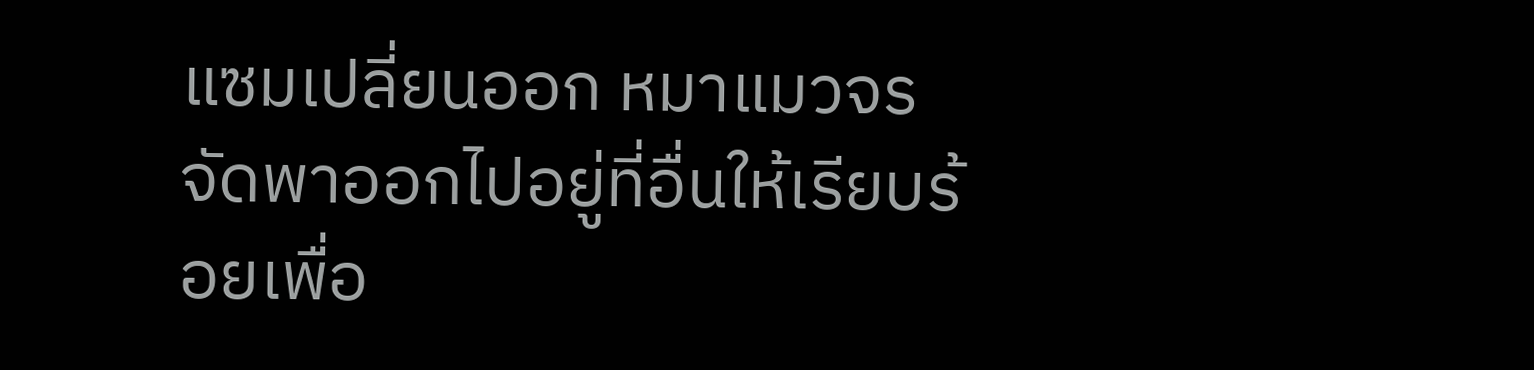แซมเปลี่ยนออก หมาแมวจรจัดพาออกไปอยู่ที่อื่นให้เรียบร้อยเพื่อ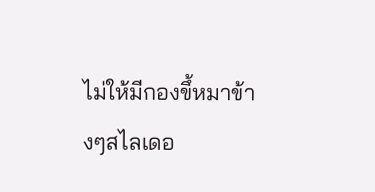ไม่ให้มีกองขึ้หมาข้างๆสไลเดอ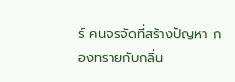ร์ คนจรจัดที่สร้างปัญหา กองทรายกับกลิ่น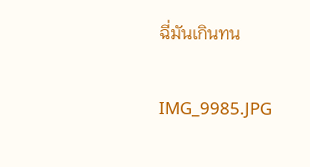ฉี่มันเกินทน

IMG_9985.JPG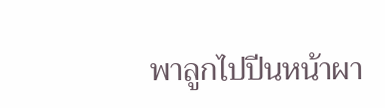พาลูกไปปีนหน้าผา